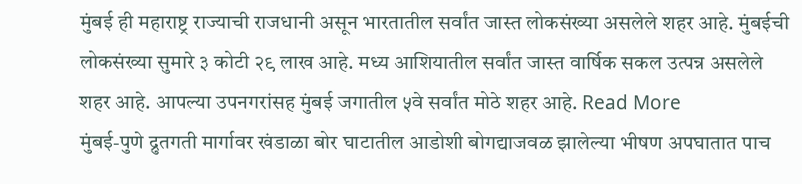मुंबई ही महाराष्ट्र राज्याची राजधानी असून भारतातील सर्वांत जास्त लोकसंख्या असलेले शहर आहे. मुंबईची लोकसंख्या सुमारे ३ कोटी २९ लाख आहे. मध्य आशियातील सर्वांत जास्त वार्षिक सकल उत्पन्न असलेले शहर आहे. आपल्या उपनगरांसह मुंबई जगातील ५वे सर्वांत मोठे शहर आहे. Read More
मुंबई-पुणे द्रुतगती मार्गावर खंडाळा बोर घाटातील आडोशी बोगद्याजवळ झालेल्या भीषण अपघातात पाच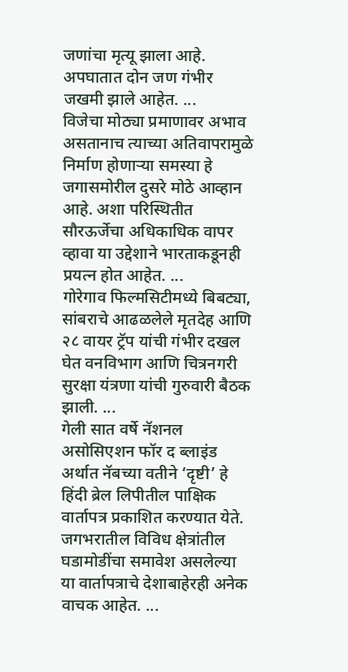जणांचा मृत्यू झाला आहे. अपघातात दोन जण गंभीर जखमी झाले आहेत. ...
विजेचा मोठ्या प्रमाणावर अभाव असतानाच त्याच्या अतिवापरामुळे निर्माण होणाऱ्या समस्या हे जगासमोरील दुसरे मोठे आव्हान आहे. अशा परिस्थितीत सौरऊर्जेचा अधिकाधिक वापर व्हावा या उद्देशाने भारताकडूनही प्रयत्न होत आहेत. ...
गोरेगाव फिल्मसिटीमध्ये बिबट्या, सांबराचे आढळलेले मृतदेह आणि २८ वायर ट्रॅप यांची गंभीर दखल घेत वनविभाग आणि चित्रनगरी सुरक्षा यंत्रणा यांची गुरुवारी बैठक झाली. ...
गेली सात वर्षे नॅशनल असोसिएशन फॉर द ब्लाइंड अर्थात नॅबच्या वतीने ‘दृष्टी’ हे हिंदी ब्रेल लिपीतील पाक्षिक वार्तापत्र प्रकाशित करण्यात येते. जगभरातील विविध क्षेत्रांतील घडामोडींचा समावेश असलेल्या या वार्तापत्राचे देशाबाहेरही अनेक वाचक आहेत. ...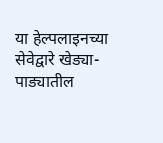या हेल्पलाइनच्या सेवेद्वारे खेड्या-पाड्यातील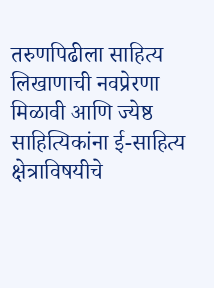तरुणपिढीला साहित्य लिखाणाची नवप्रेरणा मिळावी आणि ज्येष्ठ साहित्यिकांना ई-साहित्य क्षेत्राविषयीचे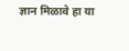ज्ञान मिळावे हा या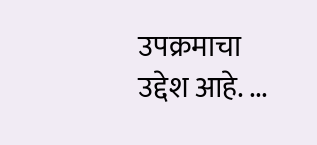उपक्रमाचा उद्देश आहे. ...